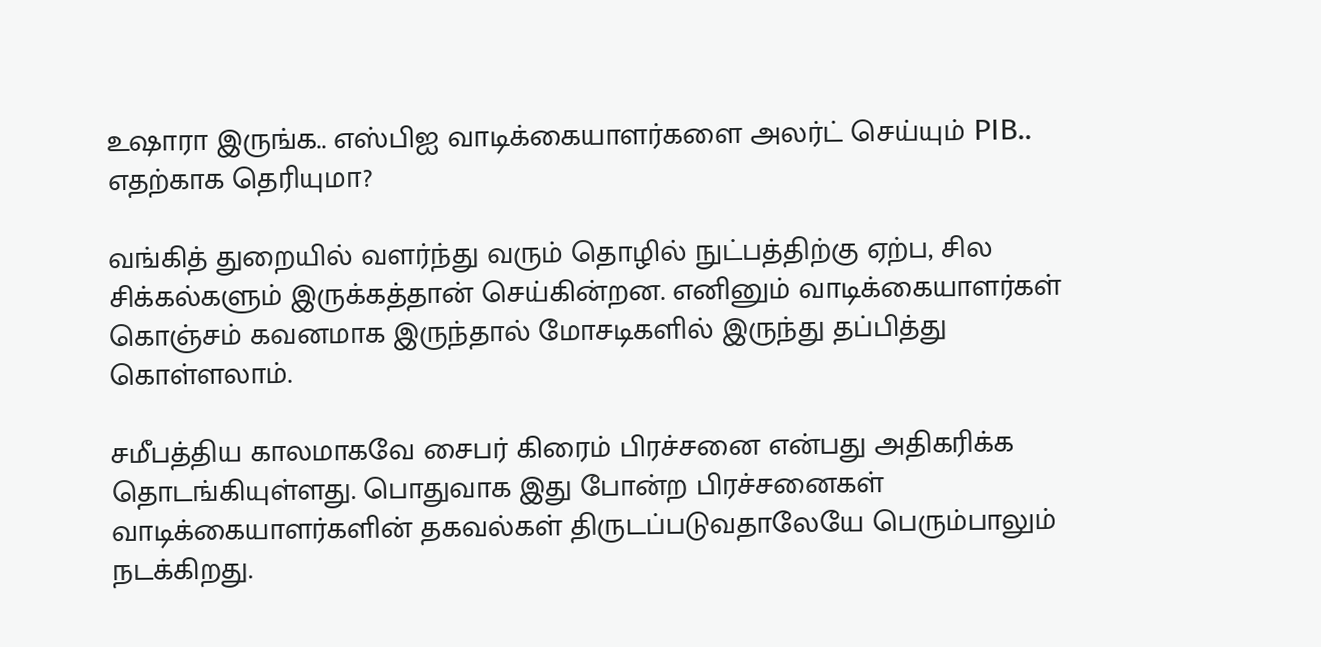உஷாரா இருங்க.. எஸ்பிஐ வாடிக்கையாளர்களை அலர்ட் செய்யும் PIB.. எதற்காக தெரியுமா?

வங்கித் துறையில் வளர்ந்து வரும் தொழில் நுட்பத்திற்கு ஏற்ப, சில சிக்கல்களும் இருக்கத்தான் செய்கின்றன. எனினும் வாடிக்கையாளர்கள் கொஞ்சம் கவனமாக இருந்தால் மோசடிகளில் இருந்து தப்பித்து கொள்ளலாம்.

சமீபத்திய காலமாகவே சைபர் கிரைம் பிரச்சனை என்பது அதிகரிக்க தொடங்கியுள்ளது. பொதுவாக இது போன்ற பிரச்சனைகள் வாடிக்கையாளர்களின் தகவல்கள் திருடப்படுவதாலேயே பெரும்பாலும் நடக்கிறது.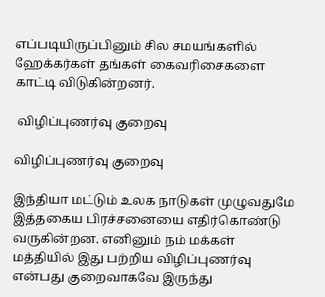எப்படியிருப்பினும் சில சமயங்களில் ஹேக்கர்கள் தங்கள் கைவரிசைகளை காட்டி விடுகின்றனர்.

 விழிப்புணர்வு குறைவு

விழிப்புணர்வு குறைவு

இந்தியா மட்டும் உலக நாடுகள் முழுவதுமே இத்தகைய பிரச்சனையை எதிர்கொண்டு வருகின்றன. எனினும் நம் மக்கள் மத்தியில் இது பற்றிய விழிப்புணர்வு என்பது குறைவாகவே இருந்து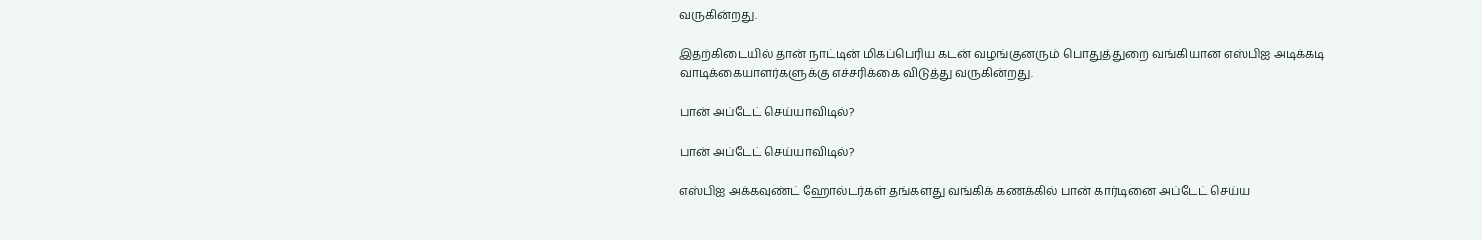வருகின்றது.

இதற்கிடையில் தான் நாட்டின் மிகப்பெரிய கடன் வழங்குனரும் பொதுத்துறை வங்கியான எஸ்பிஐ அடிக்கடி வாடிக்கையாளர்களுக்கு எச்சரிக்கை விடுத்து வருகின்றது.

பான் அப்டேட் செய்யாவிடில்?

பான் அப்டேட் செய்யாவிடில்?

எஸ்பிஐ அக்கவுண்ட் ஹோல்டர்கள் தங்களது வங்கிக் கணக்கில் பான் கார்டினை அப்டேட் செய்ய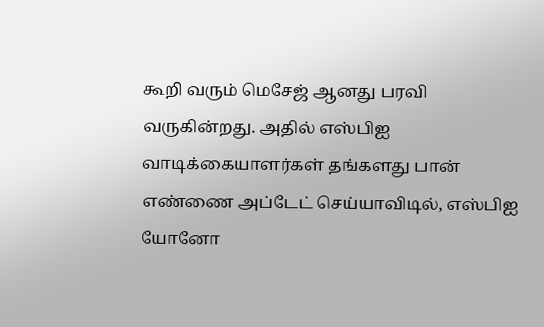கூறி வரும் மெசேஜ் ஆனது பரவி வருகின்றது. அதில் எஸ்பிஐ வாடிக்கையாளர்கள் தங்களது பான் எண்ணை அப்டேட் செய்யாவிடில், எஸ்பிஐ யோனோ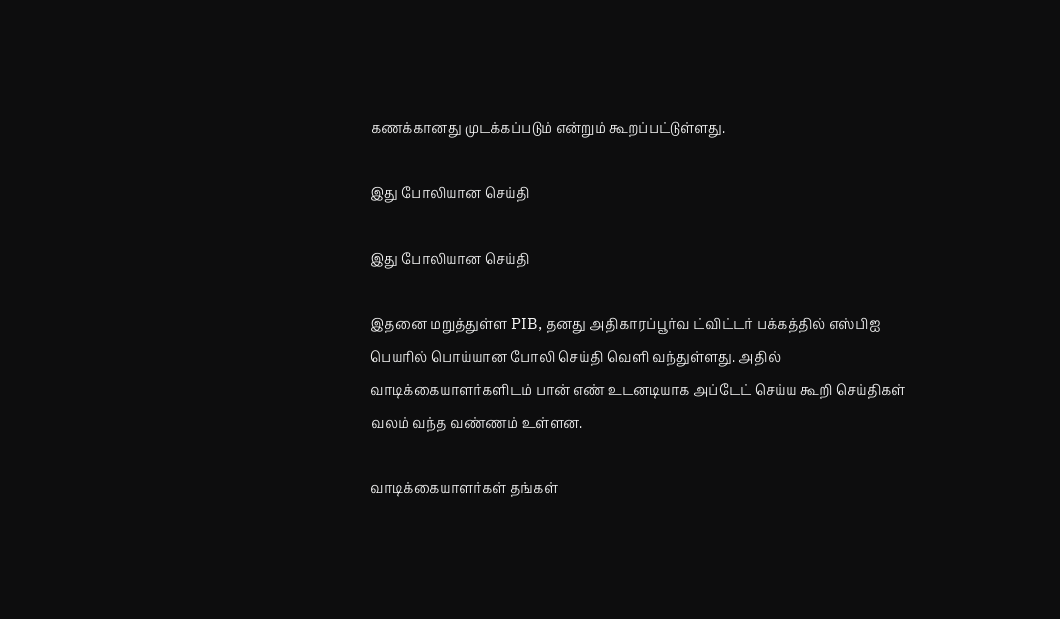கணக்கானது முடக்கப்படும் என்றும் கூறப்பட்டுள்ளது.

இது போலியான செய்தி

இது போலியான செய்தி

இதனை மறுத்துள்ள PIB, தனது அதிகாரப்பூர்வ ட்விட்டர் பக்கத்தில் எஸ்பிஐ பெயரில் பொய்யான போலி செய்தி வெளி வந்துள்ளது. அதில் வாடிக்கையாளர்களிடம் பான் எண் உடனடியாக அப்டேட் செய்ய கூறி செய்திகள் வலம் வந்த வண்ணம் உள்ளன.

வாடிக்கையாளர்கள் தங்கள்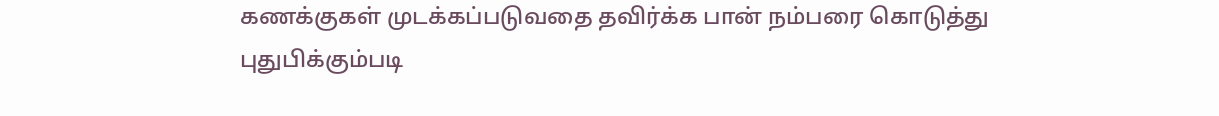கணக்குகள் முடக்கப்படுவதை தவிர்க்க பான் நம்பரை கொடுத்து புதுபிக்கும்படி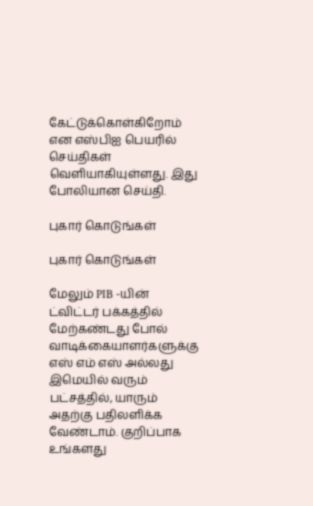கேட்டுக்கொள்கிறோம் என எஸ்பிஐ பெயரில் செய்திகள் வெளியாகியுள்ளது. இது போலியான செய்தி.

புகார் கொடுங்கள்

புகார் கொடுங்கள்

மேலும் PIB -யின் ட்விட்டர் பக்கத்தில் மேற்கண்டது போல் வாடிக்கையாளர்களுக்கு எஸ் எம் எஸ் அல்லது இமெயில் வரும் பட்சத்தில், யாரும் அதற்கு பதிலளிக்க வேண்டாம். குறிப்பாக உங்களது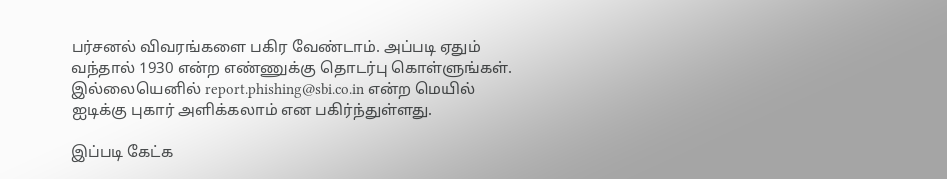பர்சனல் விவரங்களை பகிர வேண்டாம். அப்படி ஏதும் வந்தால் 1930 என்ற எண்ணுக்கு தொடர்பு கொள்ளுங்கள். இல்லையெனில் report.phishing@sbi.co.in என்ற மெயில் ஐடிக்கு புகார் அளிக்கலாம் என பகிர்ந்துள்ளது.

இப்படி கேட்க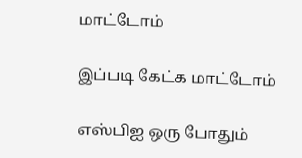மாட்டோம்

இப்படி கேட்க மாட்டோம்

எஸ்பிஐ ஒரு போதும்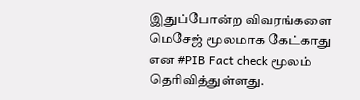இதுப்போன்ற விவரங்களை மெசேஜ் மூலமாக கேட்காது என #PIB Fact check மூலம் தெரிவித்துள்ளது.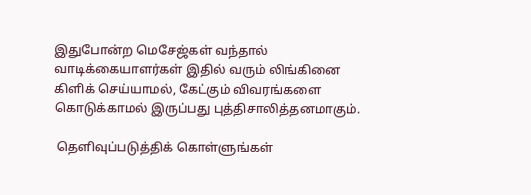இதுபோன்ற மெசேஜ்கள் வந்தால் வாடிக்கையாளர்கள் இதில் வரும் லிங்கினை கிளிக் செய்யாமல், கேட்கும் விவரங்களை கொடுக்காமல் இருப்பது புத்திசாலித்தனமாகும்.

 தெளிவுப்படுத்திக் கொள்ளுங்கள்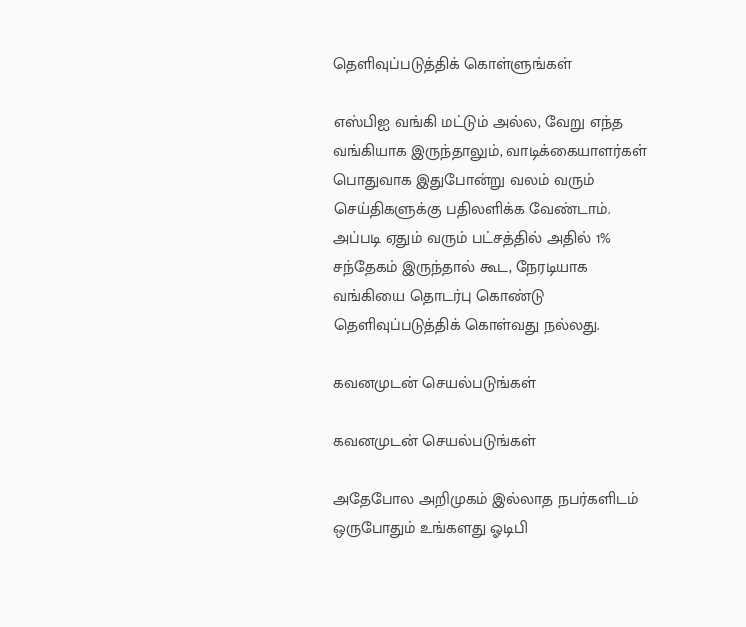தெளிவுப்படுத்திக் கொள்ளுங்கள்

எஸ்பிஐ வங்கி மட்டும் அல்ல, வேறு எந்த வங்கியாக இருந்தாலும், வாடிக்கையாளர்கள் பொதுவாக இதுபோன்று வலம் வரும் செய்திகளுக்கு பதிலளிக்க வேண்டாம். அப்படி ஏதும் வரும் பட்சத்தில் அதில் 1% சந்தேகம் இருந்தால் கூட, நேரடியாக வங்கியை தொடர்பு கொண்டு தெளிவுப்படுத்திக் கொள்வது நல்லது.

கவனமுடன் செயல்படுங்கள்

கவனமுடன் செயல்படுங்கள்

அதேபோல அறிமுகம் இல்லாத நபர்களிடம் ஒருபோதும் உங்களது ஓடிபி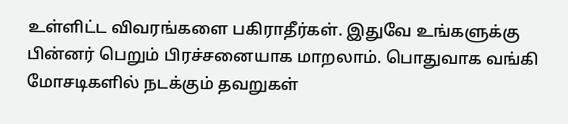உள்ளிட்ட விவரங்களை பகிராதீர்கள். இதுவே உங்களுக்கு பின்னர் பெறும் பிரச்சனையாக மாறலாம். பொதுவாக வங்கி மோசடிகளில் நடக்கும் தவறுகள்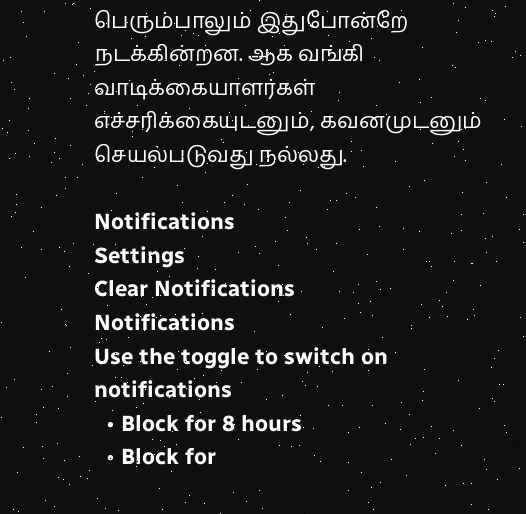பெரும்பாலும் இதுபோன்றே நடக்கின்றன. ஆக வங்கி வாடிக்கையாளர்கள் எச்சரிக்கையுடனும், கவனமுடனும் செயல்படுவது நல்லது.

Notifications
Settings
Clear Notifications
Notifications
Use the toggle to switch on notifications
  • Block for 8 hours
  • Block for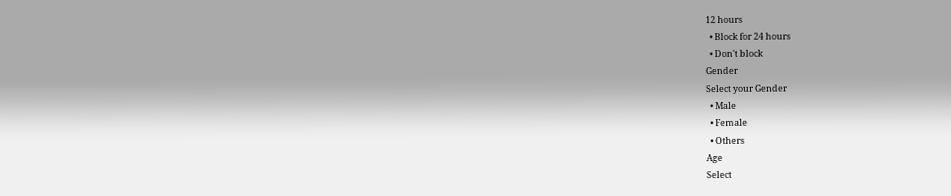12 hours
  • Block for 24 hours
  • Don't block
Gender
Select your Gender
  • Male
  • Female
  • Others
Age
Select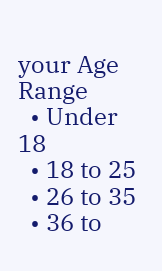your Age Range
  • Under 18
  • 18 to 25
  • 26 to 35
  • 36 to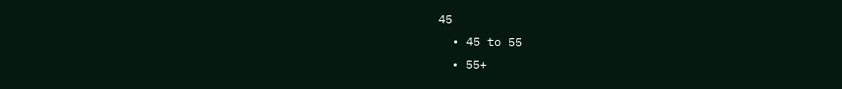45
  • 45 to 55
  • 55+